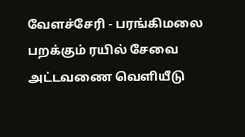வேளச்சேரி - பரங்கிமலை பறக்கும் ரயில் சேவை அட்டவணை வெளியீடு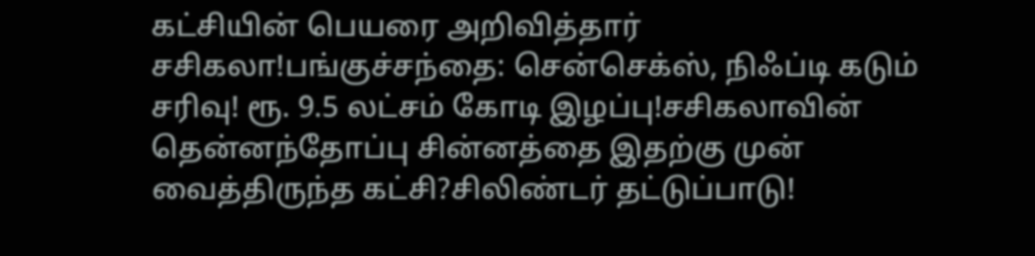கட்சியின் பெயரை அறிவித்தார் சசிகலா!பங்குச்சந்தை: சென்செக்ஸ், நிஃப்டி கடும் சரிவு! ரூ. 9.5 லட்சம் கோடி இழப்பு!சசிகலாவின் தென்னந்தோப்பு சின்னத்தை இதற்கு முன் வைத்திருந்த கட்சி?சிலிண்டர் தட்டுப்பாடு!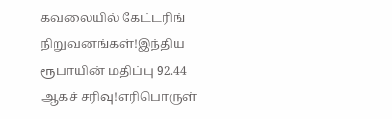கவலையில் கேட்டரிங் நிறுவனங்கள்!இந்திய ரூபாயின் மதிப்பு 92.44 ஆகச் சரிவு!எரிபொருள்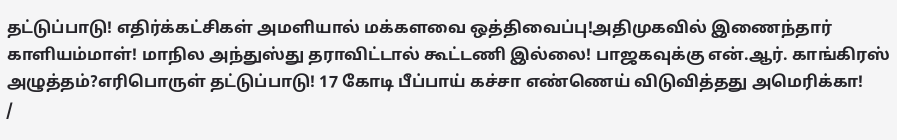தட்டுப்பாடு! எதிர்க்கட்சிகள் அமளியால் மக்களவை ஒத்திவைப்பு!அதிமுகவில் இணைந்தார் காளியம்மாள்! மாநில அந்துஸ்து தராவிட்டால் கூட்டணி இல்லை! பாஜகவுக்கு என்.ஆர். காங்கிரஸ் அழுத்தம்?எரிபொருள் தட்டுப்பாடு! 17 கோடி பீப்பாய் கச்சா எண்ணெய் விடுவித்தது அமெரிக்கா!
/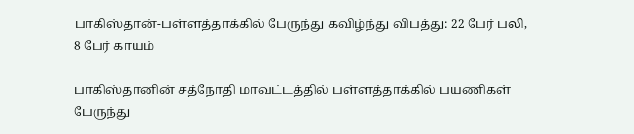பாகிஸ்தான்-பள்ளத்தாக்கில் பேருந்து கவிழ்ந்து விபத்து: 22 பேர் பலி, 8 பேர் காயம்

பாகிஸ்தானின் சத்நோதி மாவட்டத்தில் பள்ளத்தாக்கில் பயணிகள் பேருந்து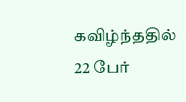கவிழ்ந்ததில் 22 பேர்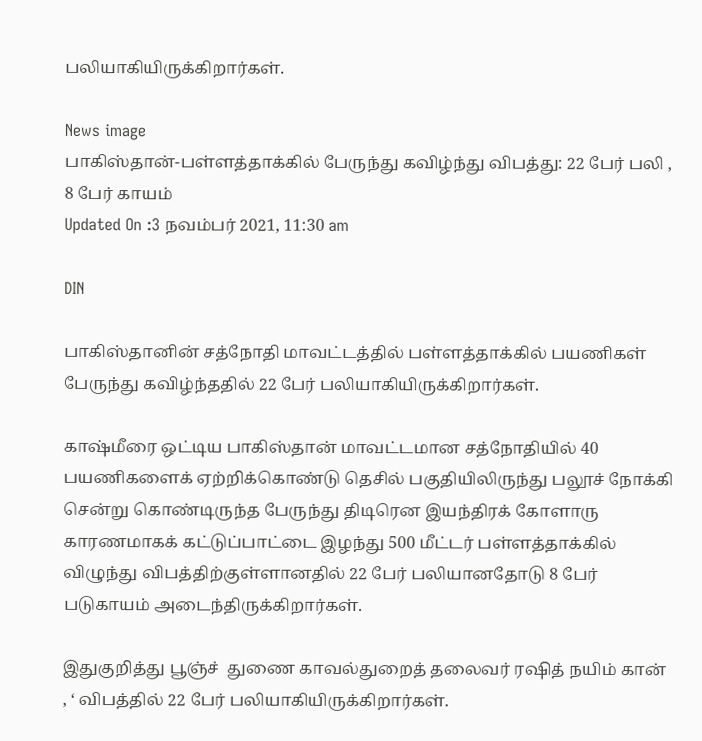பலியாகியிருக்கிறார்கள்.

News image
பாகிஸ்தான்-பள்ளத்தாக்கில் பேருந்து கவிழ்ந்து விபத்து: 22 பேர் பலி , 8 பேர் காயம்
Updated On :3 நவம்பர் 2021, 11:30 am

DIN

பாகிஸ்தானின் சத்நோதி மாவட்டத்தில் பள்ளத்தாக்கில் பயணிகள் பேருந்து கவிழ்ந்ததில் 22 பேர் பலியாகியிருக்கிறார்கள்.

காஷ்மீரை ஒட்டிய பாகிஸ்தான் மாவட்டமான சத்நோதியில் 40 பயணிகளைக் ஏற்றிக்கொண்டு தெசில் பகுதியிலிருந்து பலூச் நோக்கி சென்று கொண்டிருந்த பேருந்து திடிரென இயந்திரக் கோளாரு காரணமாகக் கட்டுப்பாட்டை இழந்து 500 மீட்டர் பள்ளத்தாக்கில் விழுந்து விபத்திற்குள்ளானதில் 22 பேர் பலியானதோடு 8 பேர் படுகாயம் அடைந்திருக்கிறார்கள்.

இதுகுறித்து பூஞ்ச்  துணை காவல்துறைத் தலைவர் ரஷித் நயிம் கான் , ‘ விபத்தில் 22 பேர் பலியாகியிருக்கிறார்கள்.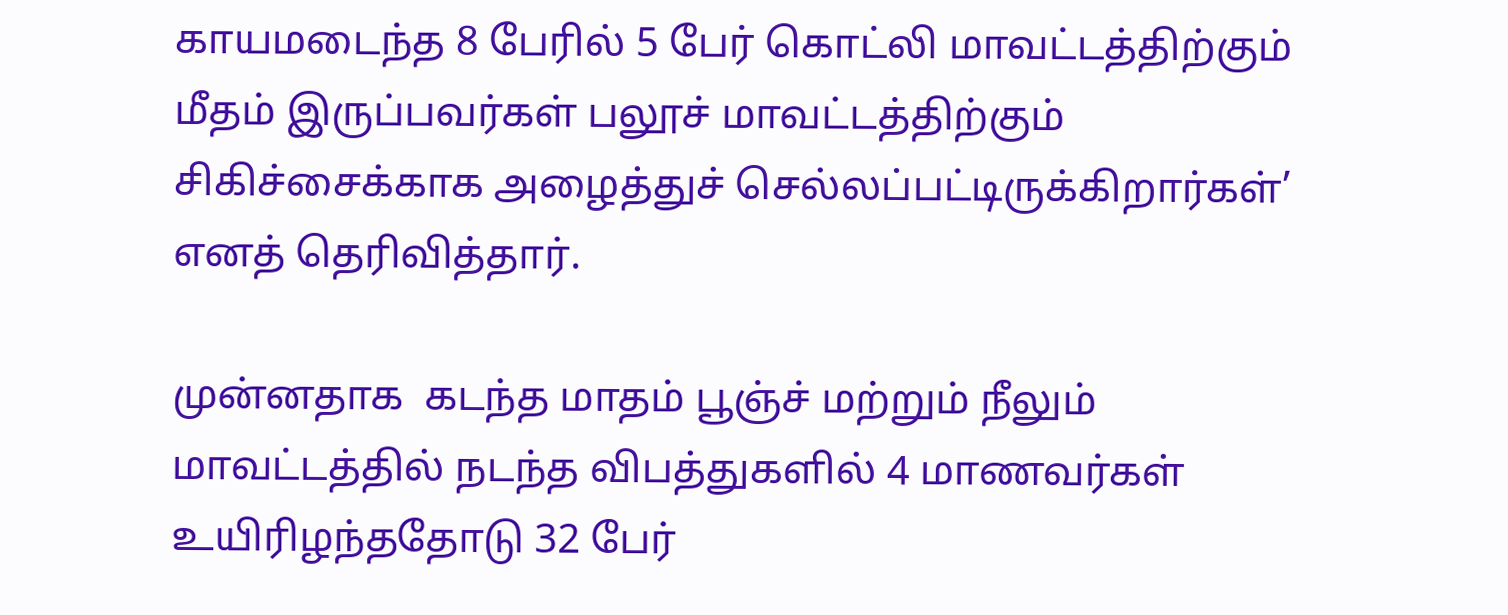காயமடைந்த 8 பேரில் 5 பேர் கொட்லி மாவட்டத்திற்கும் மீதம் இருப்பவர்கள் பலூச் மாவட்டத்திற்கும் சிகிச்சைக்காக அழைத்துச் செல்லப்பட்டிருக்கிறார்கள்’ எனத் தெரிவித்தார்.

முன்னதாக  கடந்த மாதம் பூஞ்ச் மற்றும் நீலும் மாவட்டத்தில் நடந்த விபத்துகளில் 4 மாணவர்கள் உயிரிழந்ததோடு 32 பேர்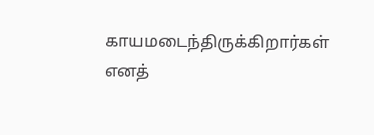காயமடைந்திருக்கிறார்கள் எனத்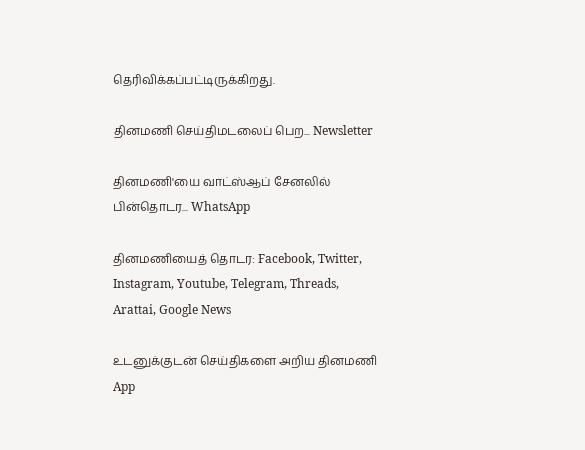தெரிவிக்கப்பட்டிருக்கிறது.

தினமணி செய்திமடலைப் பெற... Newsletter

தினமணி'யை வாட்ஸ்ஆப் சேனலில் பின்தொடர... WhatsApp

தினமணியைத் தொடர: Facebook, Twitter, Instagram, Youtube, Telegram, Threads, Arattai, Google News

உடனுக்குடன் செய்திகளை அறிய தினமணி App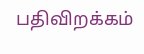பதிவிறக்கம்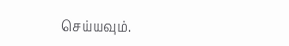செய்யவும்.